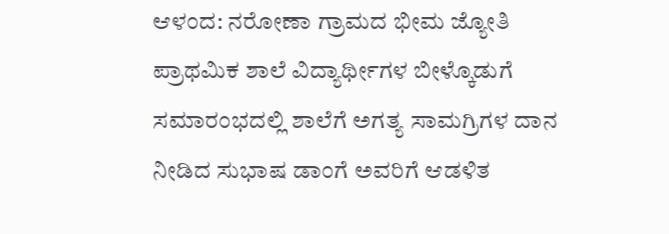ಆಳಂದ: ನರೋಣಾ ಗ್ರಾಮದ ಭೀಮ ಜ್ಯೋತಿ ಪ್ರಾಥಮಿಕ ಶಾಲೆ ವಿದ್ಯಾರ್ಥೀಗಳ ಬೀಳ್ಕೊಡುಗೆ ಸಮಾರಂಭದಲ್ಲಿ ಶಾಲೆಗೆ ಅಗತ್ಯ ಸಾಮಗ್ರಿಗಳ ದಾನ ನೀಡಿದ ಸುಭಾಷ ಡಾಂಗೆ ಅವರಿಗೆ ಆಡಳಿತ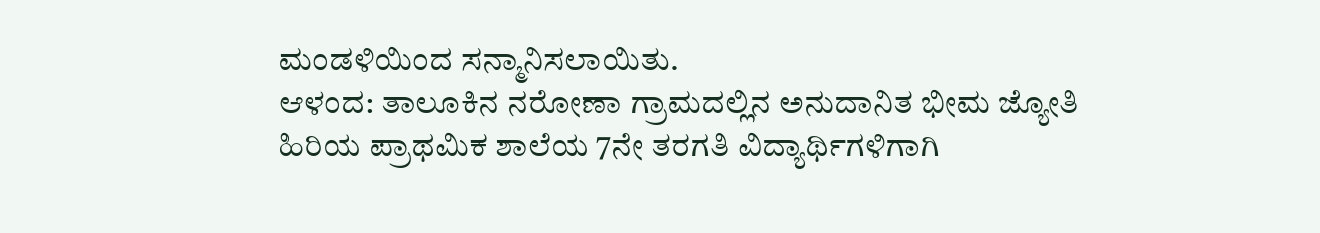ಮಂಡಳಿಯಿಂದ ಸನ್ಮಾನಿಸಲಾಯಿತು.
ಆಳಂದ: ತಾಲೂಕಿನ ನರೋಣಾ ಗ್ರಾಮದಲ್ಲಿನ ಅನುದಾನಿತ ಭೀಮ ಜ್ಯೋತಿ ಹಿರಿಯ ಪ್ರಾಥಮಿಕ ಶಾಲೆಯ 7ನೇ ತರಗತಿ ವಿದ್ಯಾರ್ಥಿಗಳಿಗಾಗಿ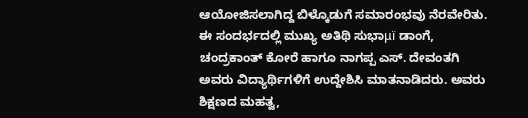ಆಯೋಜಿಸಲಾಗಿದ್ದ ಬಿಳ್ಕೊಡುಗೆ ಸಮಾರಂಭವು ನೆರವೇರಿತು.
ಈ ಸಂದರ್ಭದಲ್ಲಿ ಮುಖ್ಯ ಅತಿಥಿ ಸುಭಾμï ಡಾಂಗೆ, ಚಂದ್ರಕಾಂತ್ ಕೋರೆ ಹಾಗೂ ನಾಗಪ್ಪ ಎಸ್. ದೇವಂತಗಿ ಅವರು ವಿದ್ಯಾರ್ಥಿಗಳಿಗೆ ಉದ್ದೇಶಿಸಿ ಮಾತನಾಡಿದರು. ಅವರು ಶಿಕ್ಷಣದ ಮಹತ್ವ,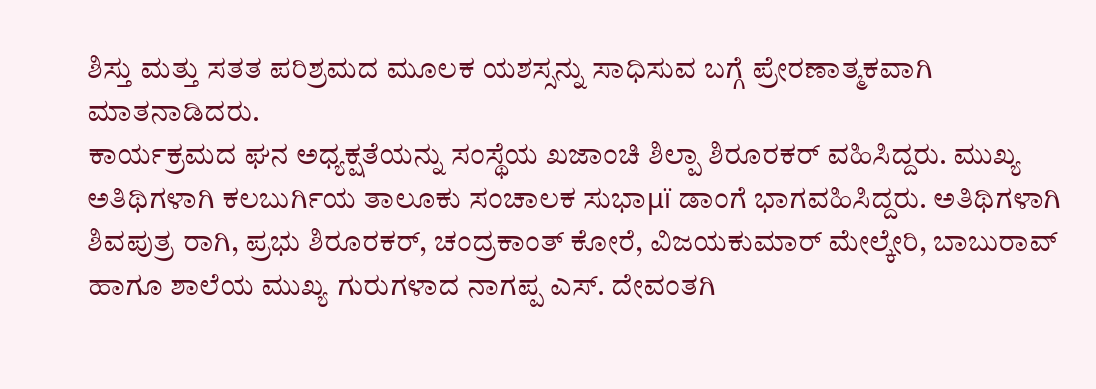ಶಿಸ್ತು ಮತ್ತು ಸತತ ಪರಿಶ್ರಮದ ಮೂಲಕ ಯಶಸ್ಸನ್ನು ಸಾಧಿಸುವ ಬಗ್ಗೆ ಪ್ರೇರಣಾತ್ಮಕವಾಗಿ ಮಾತನಾಡಿದರು.
ಕಾರ್ಯಕ್ರಮದ ಘನ ಅಧ್ಯಕ್ಷತೆಯನ್ನು ಸಂಸ್ಥೆಯ ಖಜಾಂಚಿ ಶಿಲ್ಪಾ ಶಿರೂರಕರ್ ವಹಿಸಿದ್ದರು. ಮುಖ್ಯ ಅತಿಥಿಗಳಾಗಿ ಕಲಬುರ್ಗಿಯ ತಾಲೂಕು ಸಂಚಾಲಕ ಸುಭಾμï ಡಾಂಗೆ ಭಾಗವಹಿಸಿದ್ದರು. ಅತಿಥಿಗಳಾಗಿ ಶಿವಪುತ್ರ ರಾಗಿ, ಪ್ರಭು ಶಿರೂರಕರ್, ಚಂದ್ರಕಾಂತ್ ಕೋರೆ, ವಿಜಯಕುಮಾರ್ ಮೇಲ್ಕೇರಿ, ಬಾಬುರಾವ್ ಹಾಗೂ ಶಾಲೆಯ ಮುಖ್ಯ ಗುರುಗಳಾದ ನಾಗಪ್ಪ ಎಸ್. ದೇವಂತಗಿ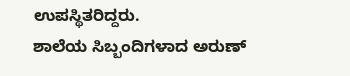ಉಪಸ್ಥಿತರಿದ್ದರು.
ಶಾಲೆಯ ಸಿಬ್ಬಂದಿಗಳಾದ ಅರುಣ್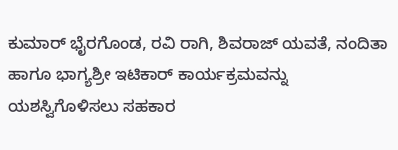ಕುಮಾರ್ ಭೈರಗೊಂಡ, ರವಿ ರಾಗಿ, ಶಿವರಾಜ್ ಯವತೆ, ನಂದಿತಾ ಹಾಗೂ ಭಾಗ್ಯಶ್ರೀ ಇಟಿಕಾರ್ ಕಾರ್ಯಕ್ರಮವನ್ನು ಯಶಸ್ವಿಗೊಳಿಸಲು ಸಹಕಾರ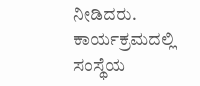ನೀಡಿದರು. ಕಾರ್ಯಕ್ರಮದಲ್ಲಿ ಸಂಸ್ಥೆಯ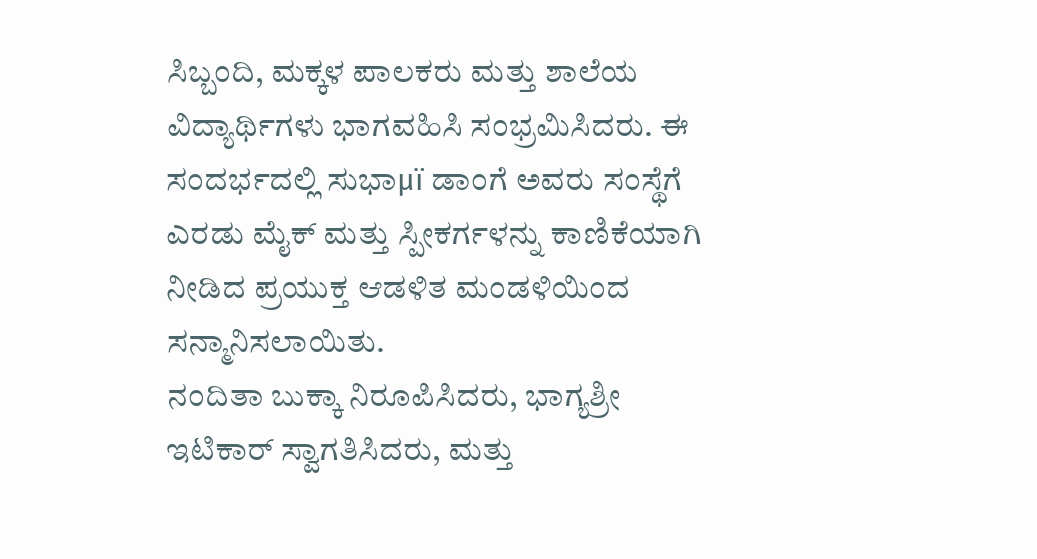ಸಿಬ್ಬಂದಿ, ಮಕ್ಕಳ ಪಾಲಕರು ಮತ್ತು ಶಾಲೆಯ ವಿದ್ಯಾರ್ಥಿಗಳು ಭಾಗವಹಿಸಿ ಸಂಭ್ರಮಿಸಿದರು. ಈ ಸಂದರ್ಭದಲ್ಲಿ ಸುಭಾμï ಡಾಂಗೆ ಅವರು ಸಂಸ್ಥೆಗೆ ಎರಡು ಮೈಕ್ ಮತ್ತು ಸ್ಪೀಕರ್ಗಳನ್ನು ಕಾಣಿಕೆಯಾಗಿ ನೀಡಿದ ಪ್ರಯುಕ್ತ ಆಡಳಿತ ಮಂಡಳಿಯಿಂದ ಸನ್ಮಾನಿಸಲಾಯಿತು.
ನಂದಿತಾ ಬುಕ್ಕಾ ನಿರೂಪಿಸಿದರು, ಭಾಗ್ಯಶ್ರೀ ಇಟಿಕಾರ್ ಸ್ವಾಗತಿಸಿದರು, ಮತ್ತು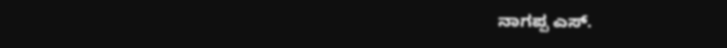ನಾಗಪ್ಪ ಎಸ್.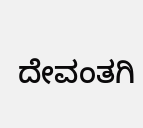ದೇವಂತಗಿ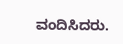ವಂದಿಸಿದರು.